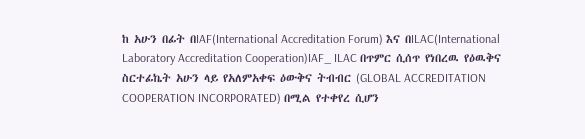ከ አሁን በፊት በIAF(International Accreditation Forum) እና በILAC(International Laboratory Accreditation Cooperation)IAF_ ILAC በጥምር ሲሰጥ የነበረዉ የዕዉቅና ስርተፊኬት አሁን ላይ የአለምአቀፍ ዕውቅና ትብብር (GLOBAL ACCREDITATION COOPERATION INCORPORATED) በሚል የተቀየረ ሲሆን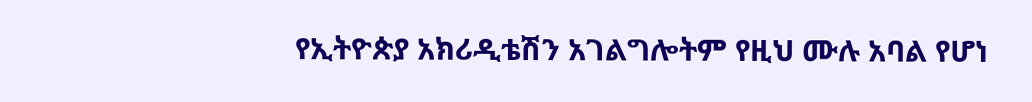የኢትዮጵያ አክሪዲቴሽን አገልግሎትም የዚህ ሙሉ አባል የሆነ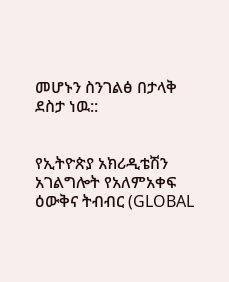መሆኑን ስንገልፅ በታላቅ ደስታ ነዉ::


የኢትዮጵያ አክሪዲቴሽን አገልግሎት የአለምአቀፍ ዕውቅና ትብብር (GLOBAL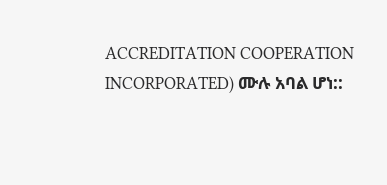ACCREDITATION COOPERATION INCORPORATED) ሙሉ አባል ሆነ::